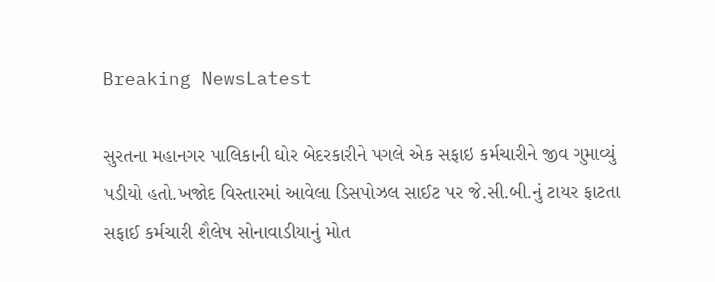Breaking NewsLatest

સુરતના મહાનગર પાલિકાની ઘોર બેદરકારીને પગલે એક સફાઇ કર્મચારીને જીવ ગુમાવ્યું પડીયો હતો.ખજોદ વિસ્તારમાં આવેલા ડિસપોઝલ સાઈટ પર જે.સી.બી.નું ટાયર ફાટતા સફાઈ કર્મચારી શૈલેષ સોનાવાડીયાનું મોત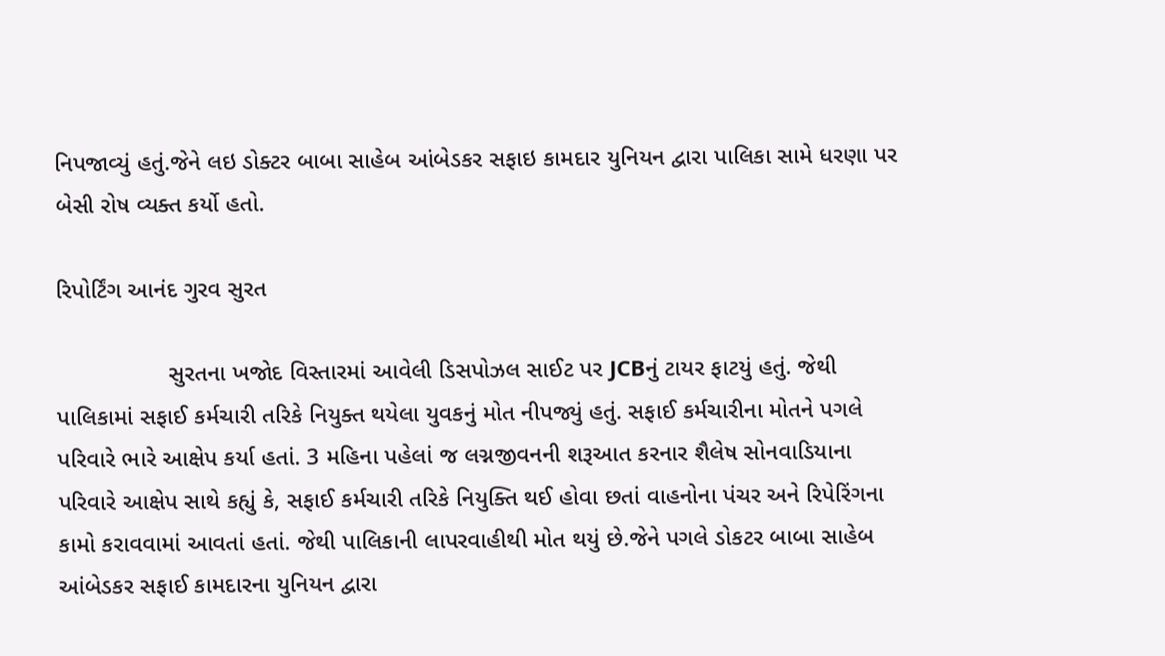નિપજાવ્યું હતું.જેને લઇ ડોક્ટર બાબા સાહેબ આંબેડકર સફાઇ કામદાર યુનિયન દ્વારા પાલિકા સામે ધરણા પર બેસી રોષ વ્યક્ત કર્યો હતો.

રિપોર્ટિંગ આનંદ ગુરવ સુરત

                 સુરતના ખજોદ વિસ્તારમાં આવેલી ડિસપોઝલ સાઈટ પર JCBનું ટાયર ફાટયું હતું. જેથી પાલિકામાં સફાઈ કર્મચારી તરિકે નિયુક્ત થયેલા યુવકનું મોત નીપજ્યું હતું. સફાઈ કર્મચારીના મોતને પગલે પરિવારે ભારે આક્ષેપ કર્યા હતાં. 3 મહિના પહેલાં જ લગ્નજીવનની શરૂઆત કરનાર શૈલેષ સોનવાડિયાના પરિવારે આક્ષેપ સાથે કહ્યું કે, સફાઈ કર્મચારી તરિકે નિયુક્તિ થઈ હોવા છતાં વાહનોના પંચર અને રિપેરિંગના કામો કરાવવામાં આવતાં હતાં. જેથી પાલિકાની લાપરવાહીથી મોત થયું છે.જેને પગલે ડોકટર બાબા સાહેબ આંબેડકર સફાઈ કામદારના યુનિયન દ્વારા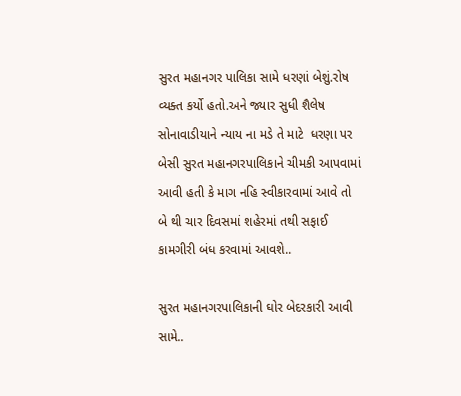સુરત મહાનગર પાલિકા સામે ધરણાં બેશું.રોષ વ્યક્ત કર્યો હતો.અને જ્યાર સુધી શૈલેષ સોનાવાડીયાને ન્યાય ના મડે તે માટે  ધરણા પર બેસી સુરત મહાનગરપાલિકાને ચીમકી આપવામાં આવી હતી કે માગ નહિ સ્વીકારવામાં આવે તો બે થી ચાર દિવસમાં શહેરમાં તથી સફાઈ કામગીરી બંધ કરવામાં આવશે..

સુરત મહાનગરપાલિકાની ઘોર બેદરકારી આવી સામે..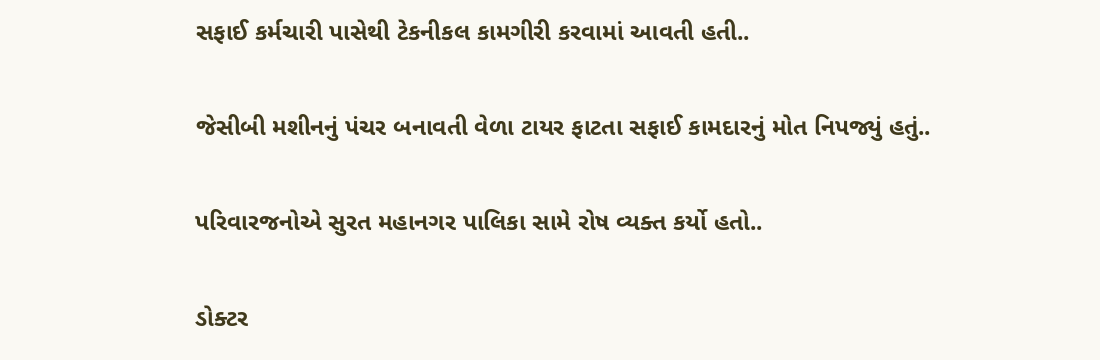સફાઈ કર્મચારી પાસેથી ટેકનીકલ કામગીરી કરવામાં આવતી હતી..

જેસીબી મશીનનું પંચર બનાવતી વેળા ટાયર ફાટતા સફાઈ કામદારનું મોત નિપજ્યું હતું..

પરિવારજનોએ સુરત મહાનગર પાલિકા સામે રોષ વ્યક્ત કર્યો હતો..

ડોક્ટર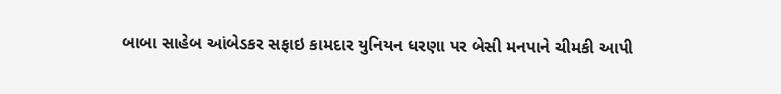બાબા સાહેબ આંબેડકર સફાઇ કામદાર યુનિયન ધરણા પર બેસી મનપાને ચીમકી આપી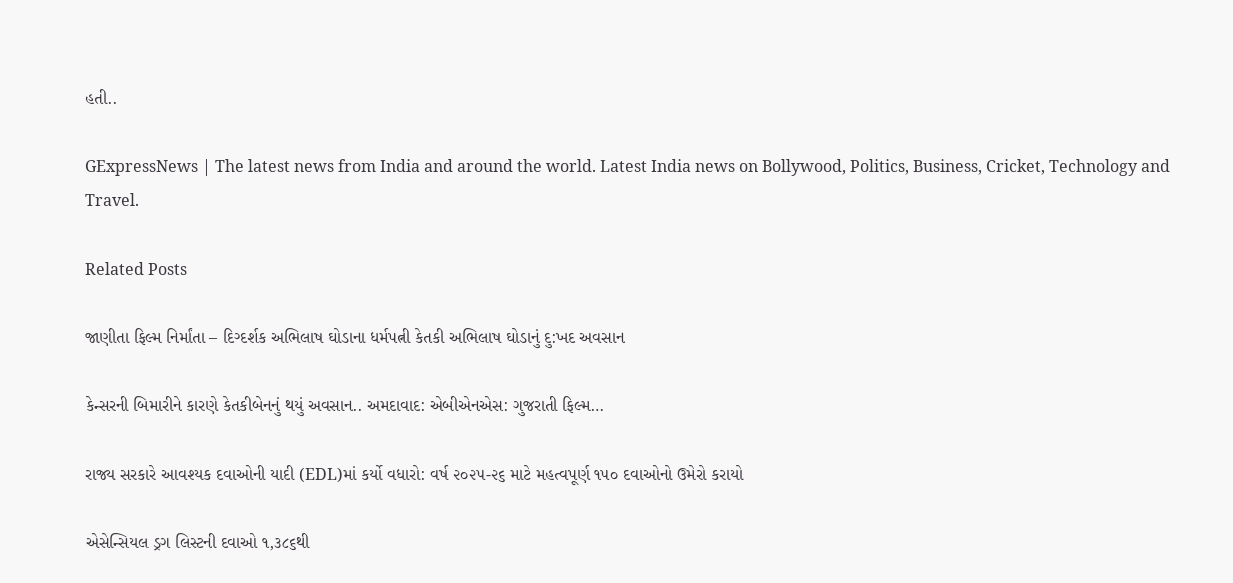હતી..

GExpressNews | The latest news from India and around the world. Latest India news on Bollywood, Politics, Business, Cricket, Technology and Travel.

Related Posts

જાણીતા ફિલ્મ નિર્માંતા – દિગ્દર્શક અભિલાષ ઘોડાના ધર્મપત્ની કેતકી અભિલાષ ઘોડાનું દુ:ખદ અવસાન

કેન્સરની બિમારીને કારણે કેતકીબેનનું થયું અવસાન.. અમદાવાદ: એબીએનએસ: ગુજરાતી ફિલ્મ…

રાજ્ય સરકારે આવશ્યક દવાઓની યાદી (EDL)માં કર્યો વધારો: વર્ષ ૨૦૨૫-૨૬ માટે મહત્વપૂર્ણ ૧૫૦ દવાઓનો ઉમેરો કરાયો

એસેન્સિયલ ડ્રગ લિસ્ટની દવાઓ ૧,૩૮૬થી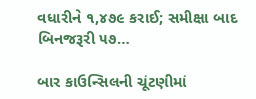વધારીને ૧,૪૭૯ કરાઈ; સમીક્ષા બાદ બિનજરૂરી ૫૭…

બાર કાઉન્સિલની ચૂંટણીમાં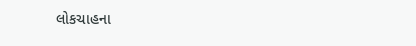લોકચાહના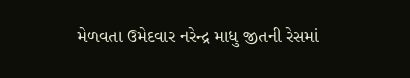મેળવતા ઉમેદવાર નરેન્દ્ર માધુ જીતની રેસમાં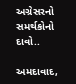અગ્રેસરનો સમર્થકોનો દાવો..

અમદાવાદ,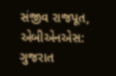સંજીવ રાજપૂત, એબીએનએસ: ગુજરાત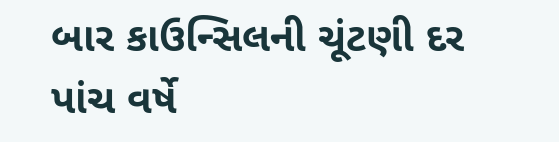બાર કાઉન્સિલની ચૂંટણી દર પાંચ વર્ષે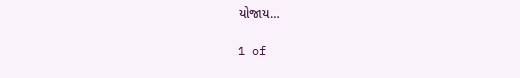યોજાય…

1 of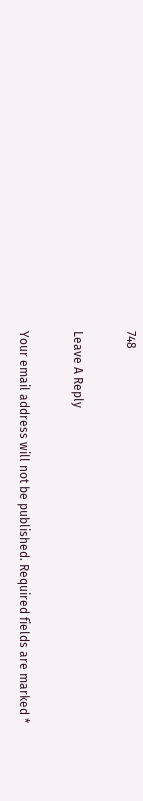748

Leave A Reply

Your email address will not be published. Required fields are marked *